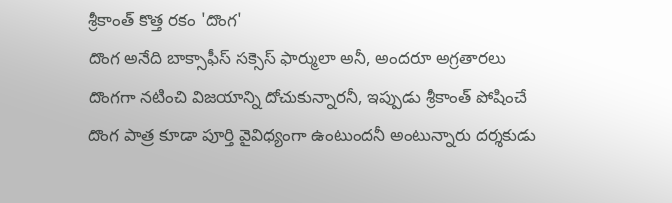శ్రీకాంత్ కొత్త రకం 'దొంగ'
దొంగ అనేది బాక్సాఫీస్ సక్సెస్ ఫార్ములా అనీ, అందరూ అగ్రతారలు దొంగగా నటించి విజయాన్ని దోచుకున్నారనీ, ఇప్పుడు శ్రీకాంత్ పోషించే దొంగ పాత్ర కూడా పూర్తి వైవిధ్యంగా ఉంటుందనీ అంటున్నారు దర్శకుడు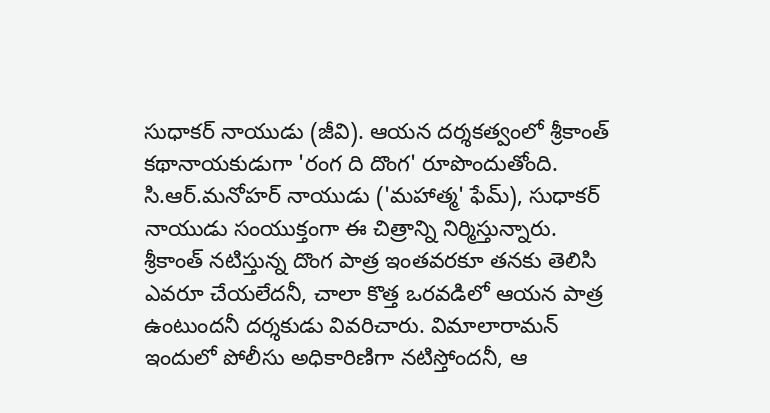సుధాకర్ నాయుడు (జీవి). ఆయన దర్శకత్వంలో శ్రీకాంత్ కథానాయకుడుగా 'రంగ ది దొంగ' రూపొందుతోంది. సి.ఆర్.మనోహర్ నాయుడు ('మహాత్మ' ఫేమ్), సుధాకర్ నాయుడు సంయుక్తంగా ఈ చిత్రాన్ని నిర్మిస్తున్నారు.
శ్రీకాంత్ నటిస్తున్న దొంగ పాత్ర ఇంతవరకూ తనకు తెలిసి ఎవరూ చేయలేదనీ, చాలా కొత్త ఒరవడిలో ఆయన పాత్ర ఉంటుందనీ దర్శకుడు వివరిచారు. విమాలారామన్ ఇందులో పోలీసు అధికారిణిగా నటిస్తోందనీ, ఆ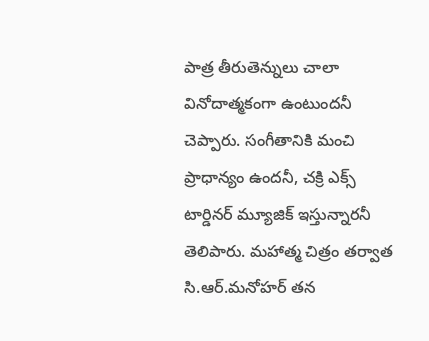పాత్ర తీరుతెన్నులు చాలా వినోదాత్మకంగా ఉంటుందనీ చెప్పారు. సంగీతానికి మంచి ప్రాధాన్యం ఉందనీ, చక్రి ఎక్స్ టార్డినర్ మ్యూజిక్ ఇస్తున్నారనీ తెలిపారు. మహాత్మ చిత్రం తర్వాత సి.ఆర్.మనోహర్ తన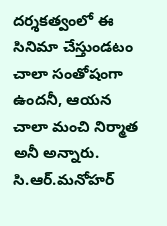దర్శకత్వంలో ఈ సినిమా చేస్తుండటం చాలా సంతోషంగా ఉందనీ, ఆయన చాలా మంచి నిర్మాత అనీ అన్నారు. సి.ఆర్.మనోహర్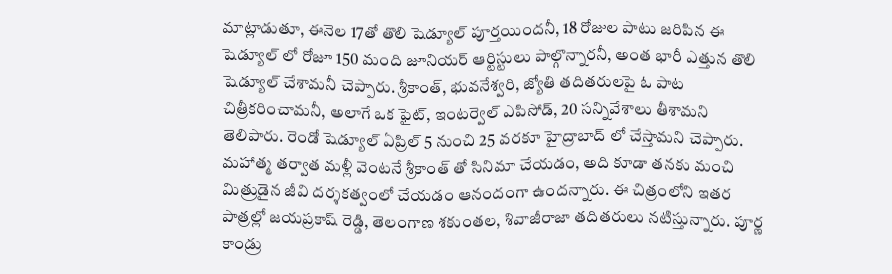మాట్లాడుతూ, ఈనెల 17తో తొలి షెడ్యూల్ పూర్తయిందనీ, 18 రోజుల పాటు జరిపిన ఈ షెడ్యూల్ లో రోజూ 150 మంది జూనియర్ ఆర్టిస్టులు పాల్గొన్నారనీ, అంత భారీ ఎత్తున తొలి షెడ్యూల్ చేశామనీ చెప్పారు. శ్రీకాంత్, భువనేశ్వరి, జ్యోతి తదితరులపై ఓ పాట చిత్రీకరించామనీ, అలాగే ఒక ఫైట్, ఇంటర్వెల్ ఎపిసోడ్, 20 సన్నివేశాలు తీశామని తెలిపారు. రెండో షెడ్యూల్ ఏప్రిల్ 5 నుంచి 25 వరకూ హైద్రాబాద్ లో చేస్తామని చెప్పారు. మహాత్మ తర్వాత మళ్లీ వెంటనే శ్రీకాంత్ తో సినిమా చేయడం, అది కూడా తనకు మంచి మిత్రుడైన జీవి దర్శకత్వంలో చేయడం ఆనందంగా ఉందన్నారు. ఈ చిత్రంలోని ఇతర పాత్రల్లో జయప్రకాష్ రెడ్డి, తెలంగాణ శకుంతల, శివాజీరాజా తదితరులు నటిస్తున్నారు. పూర్ణ కాండ్రు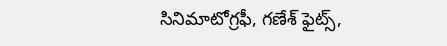సినిమాటోగ్రఫీ, గణేశ్ ఫైట్స్,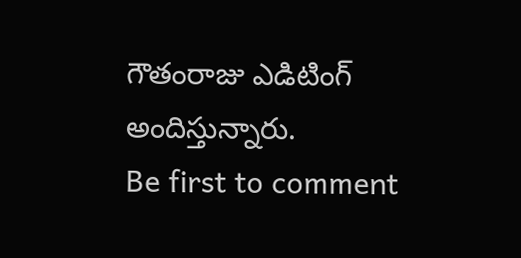గౌతంరాజు ఎడిటింగ్ అందిస్తున్నారు.
Be first to comment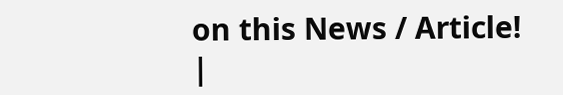on this News / Article!
|